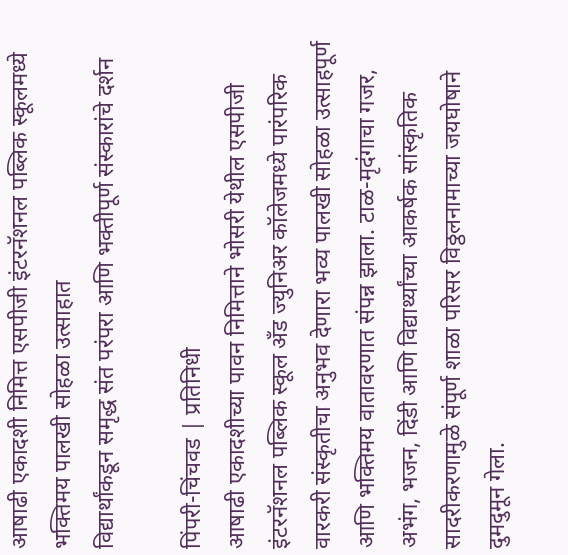आषाढी एकादशी निमित्त एसपीजी इंटरनॅशनल पब्लिक स्कूलमध्ये भक्तिमय पालखी सोहळा उत्साहात
विद्यार्थांकडून समृद्ध संत परंपरा आणि भक्तीपूर्ण संस्कारांचे दर्शन

पिंपरी-चिंचवड | प्रतिनिधी
आषाढी एकादशीच्या पावन निमित्ताने भोसरी येथील एसपीजी इंटरनॅशनल पब्लिक स्कूल अँड ज्युनिअर कॉलेजमध्ये पारंपरिक वारकरी संस्कृतीचा अनुभव देणारा भव्य पालखी सोहळा उत्साहपूर्ण आणि भक्तिमय वातावरणात संपन्न झाला. टाळ-मृदंगाचा गजर, अभंग, भजन, दिंडी आणि विद्यार्थ्यांच्या आकर्षक सांस्कृतिक सादरीकरणामुळे संपूर्ण शाळा परिसर विठ्ठलनामाच्या जयघोषाने दुमदुमून गेला.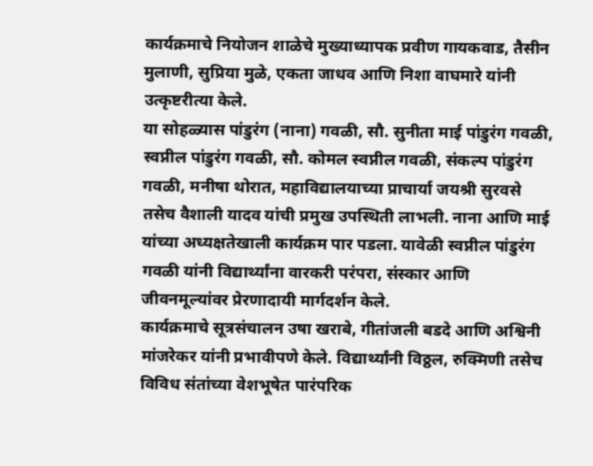कार्यक्रमाचे नियोजन शाळेचे मुख्याध्यापक प्रवीण गायकवाड, तैसीन मुलाणी, सुप्रिया मुळे, एकता जाधव आणि निशा वाघमारे यांनी उत्कृष्टरीत्या केले.
या सोहळ्यास पांडुरंग (नाना) गवळी, सौ. सुनीता माई पांडुरंग गवळी, स्वप्नील पांडुरंग गवळी, सौ. कोमल स्वप्नील गवळी, संकल्प पांडुरंग गवळी, मनीषा थोरात, महाविद्यालयाच्या प्राचार्या जयश्री सुरवसे तसेच वैशाली यादव यांची प्रमुख उपस्थिती लाभली. नाना आणि माई यांच्या अध्यक्षतेखाली कार्यक्रम पार पडला. यावेळी स्वप्नील पांडुरंग गवळी यांनी विद्यार्थ्यांना वारकरी परंपरा, संस्कार आणि जीवनमूल्यांवर प्रेरणादायी मार्गदर्शन केले.
कार्यक्रमाचे सूत्रसंचालन उषा खराबे, गीतांजली बडदे आणि अश्विनी मांजरेकर यांनी प्रभावीपणे केले. विद्यार्थ्यांनी विठ्ठल, रुक्मिणी तसेच विविध संतांच्या वेशभूषेत पारंपरिक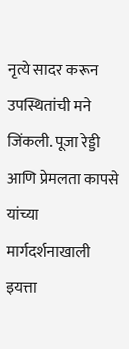नृत्ये सादर करून उपस्थितांची मने जिंकली. पूजा रेड्डी आणि प्रेमलता कापसे यांच्या मार्गदर्शनाखाली इयत्ता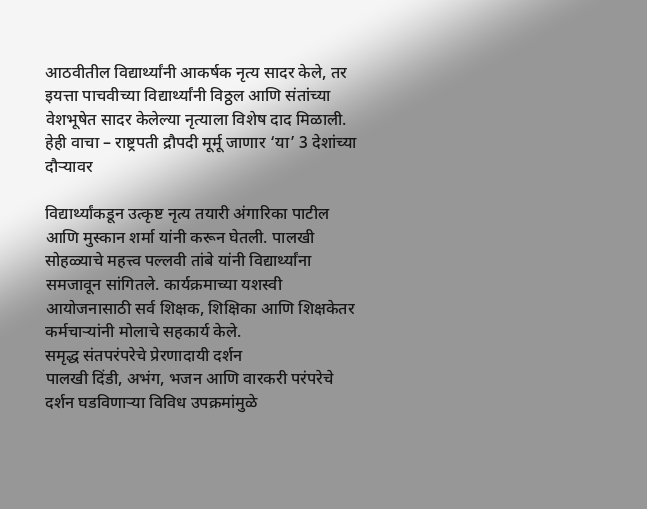आठवीतील विद्यार्थ्यांनी आकर्षक नृत्य सादर केले, तर इयत्ता पाचवीच्या विद्यार्थ्यांनी विठ्ठल आणि संतांच्या वेशभूषेत सादर केलेल्या नृत्याला विशेष दाद मिळाली.
हेही वाचा – राष्ट्रपती द्रौपदी मूर्मू जाणार ‘या’ 3 देशांच्या दौऱ्यावर

विद्यार्थ्यांकडून उत्कृष्ट नृत्य तयारी अंगारिका पाटील आणि मुस्कान शर्मा यांनी करून घेतली. पालखी सोहळ्याचे महत्त्व पल्लवी तांबे यांनी विद्यार्थ्यांना समजावून सांगितले. कार्यक्रमाच्या यशस्वी आयोजनासाठी सर्व शिक्षक, शिक्षिका आणि शिक्षकेतर कर्मचाऱ्यांनी मोलाचे सहकार्य केले.
समृद्ध संतपरंपरेचे प्रेरणादायी दर्शन
पालखी दिंडी, अभंग, भजन आणि वारकरी परंपरेचे दर्शन घडविणाऱ्या विविध उपक्रमांमुळे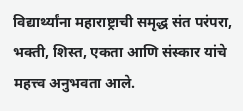विद्यार्थ्यांना महाराष्ट्राची समृद्ध संत परंपरा, भक्ती, शिस्त, एकता आणि संस्कार यांचे महत्त्व अनुभवता आले.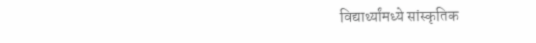विद्यार्थ्यांमध्ये सांस्कृतिक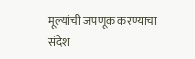मूल्यांची जपणूक करण्याचा संदेश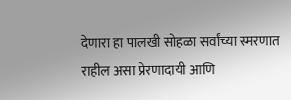देणारा हा पालखी सोहळा सर्वांच्या स्मरणात राहील असा प्रेरणादायी आणि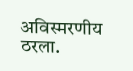अविस्मरणीय ठरला.